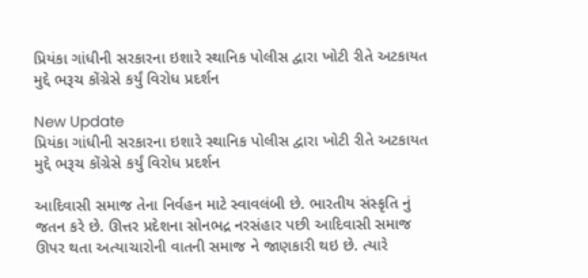પ્રિયંકા ગાંધીની સરકારના ઇશારે સ્થાનિક પોલીસ દ્વારા ખોટી રીતે અટકાયત મુદ્દે ભરૂચ કોંગ્રેસે કર્યું વિરોધ પ્રદર્શન

New Update
પ્રિયંકા ગાંધીની સરકારના ઇશારે સ્થાનિક પોલીસ દ્વારા ખોટી રીતે અટકાયત મુદ્દે ભરૂચ કોંગ્રેસે કર્યું વિરોધ પ્રદર્શન

આદિવાસી સમાજ તેના નિર્વહન માટે સ્વાવલંબી છે. ભારતીય સંસ્કૃતિ નું જતન કરે છે. ઊત્તર પ્રદેશના સોનભદ્ર નરસંહાર પછી આદિવાસી સમાજ ઊપર થતા અત્યાચારોની વાતની સમાજ ને જાણકારી થઇ છે. ત્યારે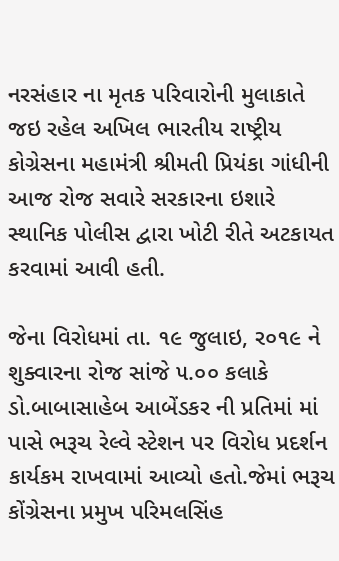નરસંહાર ના મૃતક પરિવારોની મુલાકાતે જઇ રહેલ અખિલ ભારતીય રાષ્ટ્રીય કોગ્રેસના મહામંત્રી શ્રીમતી પ્રિયંકા ગાંધીની આજ રોજ સવારે સરકારના ઇશારે સ્થાનિક પોલીસ દ્વારા ખોટી રીતે અટકાયત કરવામાં આવી હતી.

જેના વિરોધમાં તા. ૧૯ જુલાઇ, ર૦૧૯ ને શુક્વારના રોજ સાંજે ૫.૦૦ કલાકે ડો.બાબાસાહેબ આબેંડકર ની પ્રતિમાં માં પાસે ભરૂચ રેલ્વે સ્ટેશન પર વિરોધ પ્રદર્શન કાર્યકમ રાખવામાં આવ્યો હતો.જેમાં ભરૂચ કોંગ્રેસના પ્રમુખ પરિમલસિંહ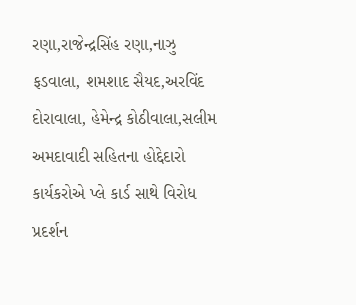રણા,રાજેન્દ્રસિંહ રણા,નાઝુ ફડવાલા, શમશાદ સૈયદ,અરવિંદ દોરાવાલા, હેમેન્દ્ર કોઠીવાલા,સલીમ અમદાવાદી સહિતના હોદ્દેદારો કાર્યકરોએ પ્લે કાર્ડ સાથે વિરોધ પ્રદર્શન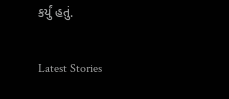કર્યું હતું.

Latest Stories